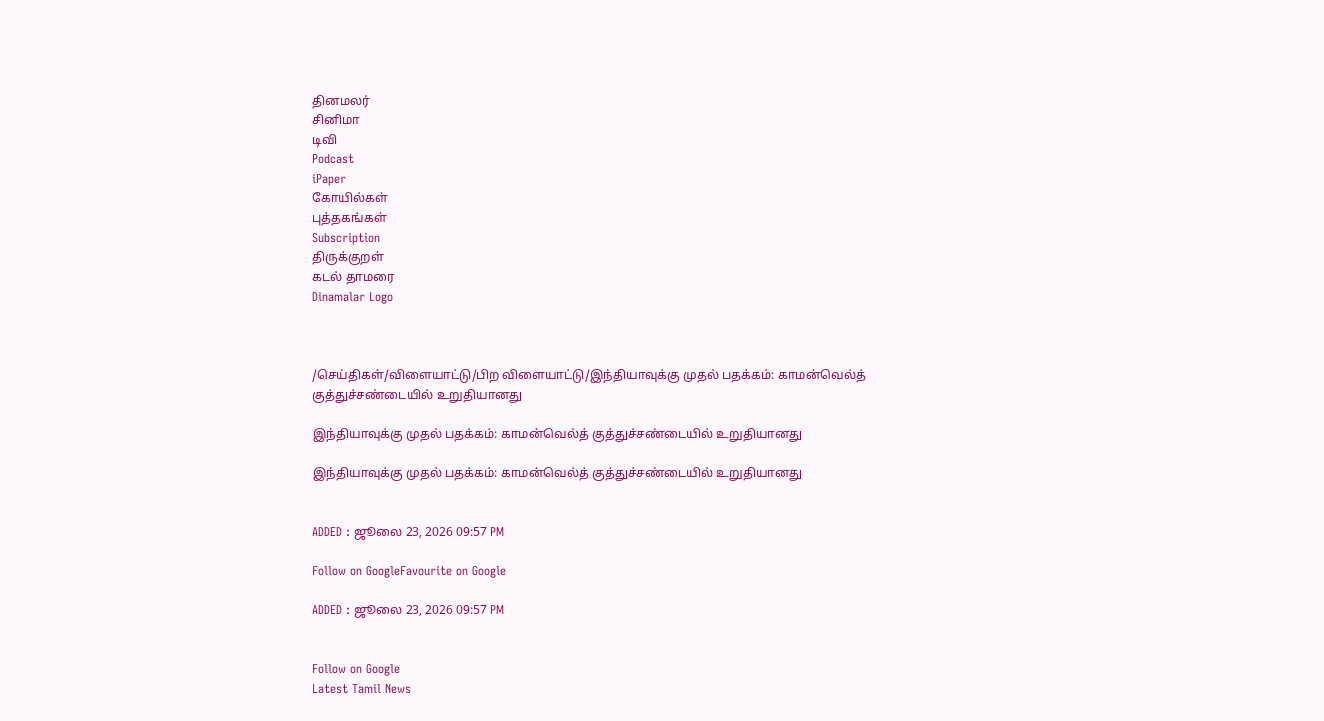தினமலர்
சினிமா
டிவி
Podcast
iPaper
கோயில்கள்
புத்தகங்கள்
Subscription
திருக்குறள்
கடல் தாமரை
Dinamalar Logo



/செய்திகள்/விளையாட்டு/பிற விளையாட்டு/இந்தியாவுக்கு முதல் பதக்கம்: காமன்வெல்த் குத்துச்சண்டையில் உறுதியானது

இந்தியாவுக்கு முதல் பதக்கம்: காமன்வெல்த் குத்துச்சண்டையில் உறுதியானது

இந்தியாவுக்கு முதல் பதக்கம்: காமன்வெல்த் குத்துச்சண்டையில் உறுதியானது


ADDED : ஜூலை 23, 2026 09:57 PM

Follow on GoogleFavourite on Google

ADDED : ஜூலை 23, 2026 09:57 PM


Follow on Google
Latest Tamil News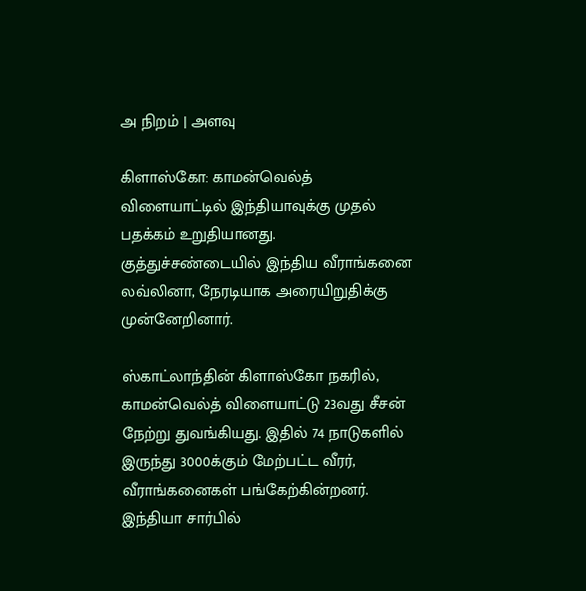அ நிறம் | அளவு

கிளாஸ்கோ: காமன்வெல்த் விளையாட்டில் இந்தியாவுக்கு முதல் பதக்கம் உறுதியானது. குத்துச்சண்டையில் இந்திய வீராங்கனை லவ்லினா, நேரடியாக அரையிறுதிக்கு முன்னேறினார்.

ஸ்காட்லாந்தின் கிளாஸ்கோ நகரில், காமன்வெல்த் விளையாட்டு 23வது சீசன் நேற்று துவங்கியது. இதில் 74 நாடுகளில் இருந்து 3000க்கும் மேற்பட்ட வீரர், வீராங்கனைகள் பங்கேற்கின்றனர். இந்தியா சார்பில்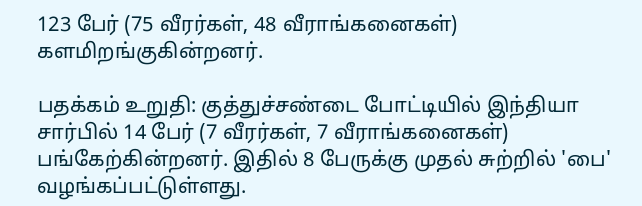123 பேர் (75 வீரர்கள், 48 வீராங்கனைகள்) களமிறங்குகின்றனர்.

பதக்கம் உறுதி: குத்துச்சண்டை போட்டியில் இந்தியா சார்பில் 14 பேர் (7 வீரர்கள், 7 வீராங்கனைகள்) பங்கேற்கின்றனர். இதில் 8 பேருக்கு முதல் சுற்றில் 'பை' வழங்கப்பட்டுள்ளது.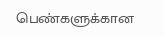பெண்களுக்கான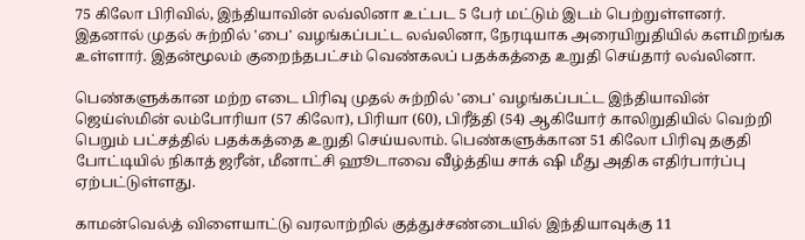75 கிலோ பிரிவில், இந்தியாவின் லவ்லினா உட்பட 5 பேர் மட்டும் இடம் பெற்றுள்ளனர். இதனால் முதல் சுற்றில் 'பை' வழங்கப்பட்ட லவ்லினா, நேரடியாக அரையிறுதியில் களமிறங்க உள்ளார். இதன்மூலம் குறைந்தபட்சம் வெண்கலப் பதக்கத்தை உறுதி செய்தார் லவ்லினா.

பெண்களுக்கான மற்ற எடை பிரிவு முதல் சுற்றில் 'பை' வழங்கப்பட்ட இந்தியாவின் ஜெய்ஸ்மின் லம்போரியா (57 கிலோ), பிரியா (60), பிரீத்தி (54) ஆகியோர் காலிறுதியில் வெற்றி பெறும் பட்சத்தில் பதக்கத்தை உறுதி செய்யலாம். பெண்களுக்கான 51 கிலோ பிரிவு தகுதி போட்டியில் நிகாத் ஜரீன், மீனாட்சி ஹூடாவை வீழ்த்திய சாக் ஷி மீது அதிக எதிர்பார்ப்பு ஏற்பட்டுள்ளது.

காமன்வெல்த் விளையாட்டு வரலாற்றில் குத்துச்சண்டையில் இந்தியாவுக்கு 11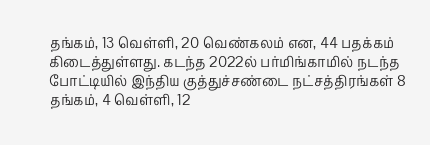தங்கம், 13 வெள்ளி, 20 வெண்கலம் என, 44 பதக்கம் கிடைத்துள்ளது. கடந்த 2022ல் பர்மிங்காமில் நடந்த போட்டியில் இந்திய குத்துச்சண்டை நட்சத்திரங்கள் 8 தங்கம், 4 வெள்ளி, 12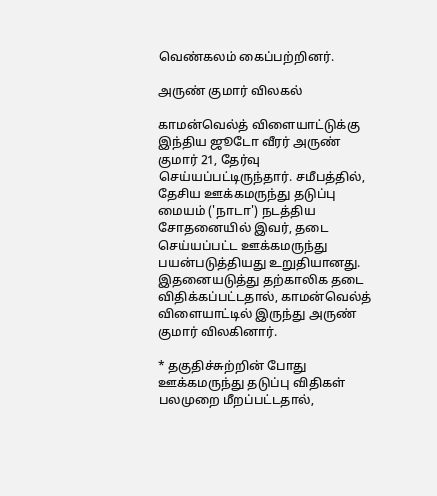வெண்கலம் கைப்பற்றினர்.

அருண் குமார் விலகல்

காமன்வெல்த் விளையாட்டுக்கு இந்திய ஜூடோ வீரர் அருண் குமார் 21, தேர்வு செய்யப்பட்டிருந்தார். சமீபத்தில், தேசிய ஊக்கமருந்து தடுப்பு மையம் ('நாடா') நடத்திய சோதனையில் இவர், தடை செய்யப்பட்ட ஊக்கமருந்து பயன்படுத்தியது உறுதியானது. இதனையடுத்து தற்காலிக தடை விதிக்கப்பட்டதால், காமன்வெல்த் விளையாட்டில் இருந்து அருண் குமார் விலகினார்.

* தகுதிச்சுற்றின் போது ஊக்கமருந்து தடுப்பு விதிகள் பலமுறை மீறப்பட்டதால்,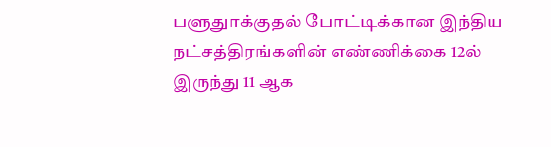பளுதுாக்குதல் போட்டிக்கான இந்திய நட்சத்திரங்களின் எண்ணிக்கை 12ல் இருந்து 11 ஆக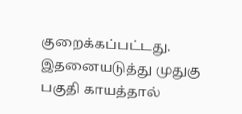குறைக்கப்பட்டது. இதனையடுத்து முதுகு பகுதி காயத்தால்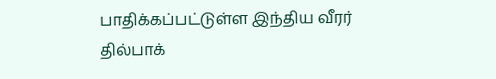பாதிக்கப்பட்டுள்ள இந்திய வீரர் தில்பாக்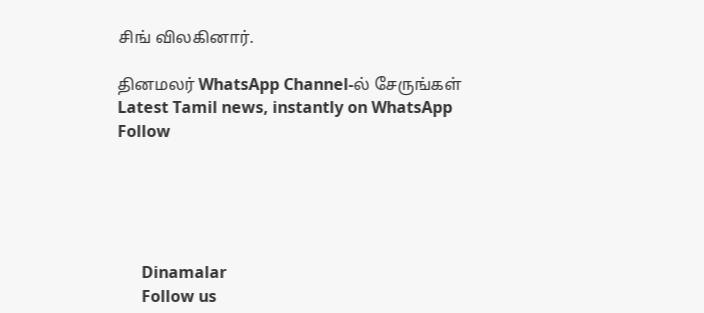சிங் விலகினார்.

தினமலர் WhatsApp Channel-ல் சேருங்கள்
Latest Tamil news, instantly on WhatsApp
Follow





      Dinamalar
      Follow us